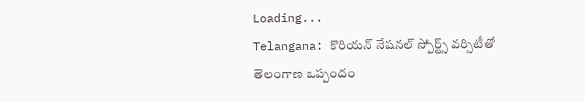Loading...
Telangana: కొరియన్‌ నేషనల్‌ స్పోర్ట్స్‌ వర్సిటీతో తెలంగాణ ఒప్పందం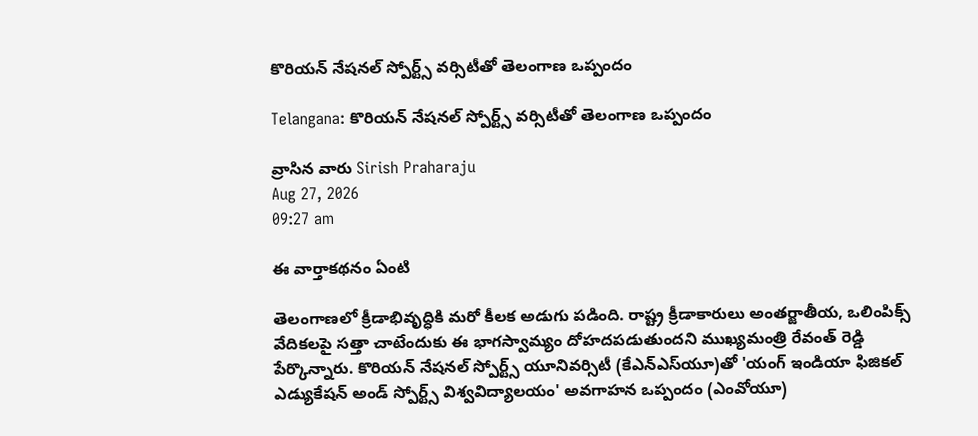కొరియన్‌ నేషనల్‌ స్పోర్ట్స్‌ వర్సిటీతో తెలంగాణ ఒప్పందం

Telangana: కొరియన్‌ నేషనల్‌ స్పోర్ట్స్‌ వర్సిటీతో తెలంగాణ ఒప్పందం

వ్రాసిన వారు Sirish Praharaju
Aug 27, 2026
09:27 am

ఈ వార్తాకథనం ఏంటి

తెలంగాణలో క్రీడాభివృద్ధికి మరో కీలక అడుగు పడింది. రాష్ట్ర క్రీడాకారులు అంతర్జాతీయ, ఒలింపిక్స్‌ వేదికలపై సత్తా చాటేందుకు ఈ భాగస్వామ్యం దోహదపడుతుందని ముఖ్యమంత్రి రేవంత్‌ రెడ్డి పేర్కొన్నారు. కొరియన్‌ నేషనల్‌ స్పోర్ట్స్‌ యూనివర్సిటీ (కేఎన్‌ఎస్‌యూ)తో 'యంగ్‌ ఇండియా ఫిజికల్‌ ఎడ్యుకేషన్‌ అండ్‌ స్పోర్ట్స్‌ విశ్వవిద్యాలయం' అవగాహన ఒప్పందం (ఎంవోయూ)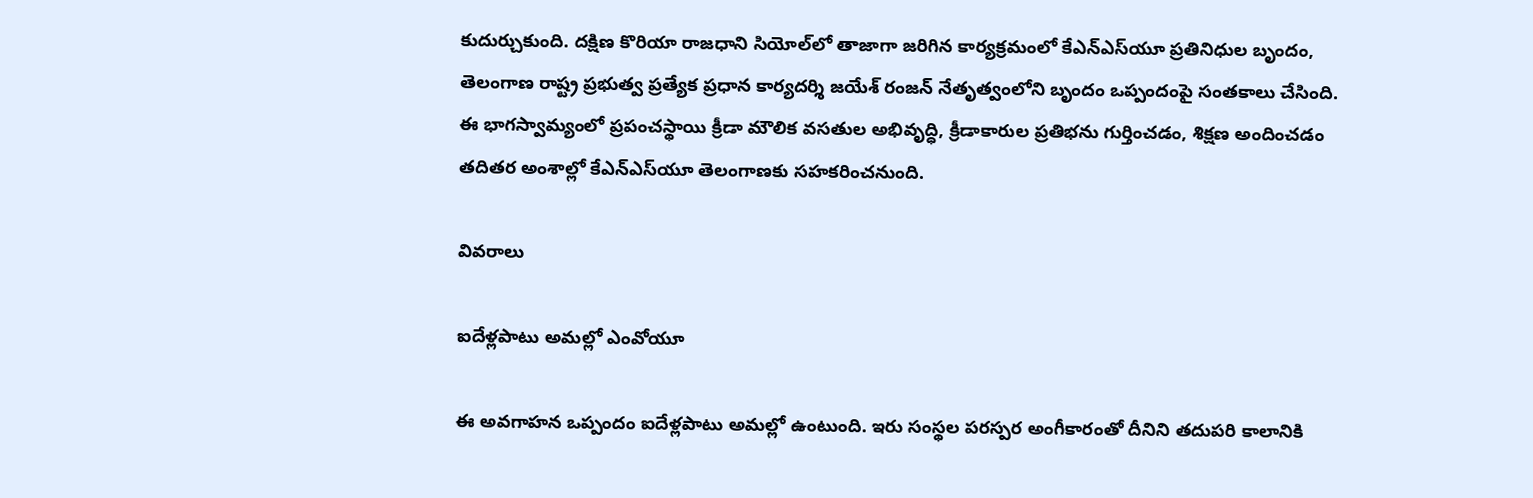కుదుర్చుకుంది. దక్షిణ కొరియా రాజధాని సియోల్‌లో తాజాగా జరిగిన కార్యక్రమంలో కేఎన్‌ఎస్‌యూ ప్రతినిధుల బృందం, తెలంగాణ రాష్ట్ర ప్రభుత్వ ప్రత్యేక ప్రధాన కార్యదర్శి జయేశ్‌ రంజన్‌ నేతృత్వంలోని బృందం ఒప్పందంపై సంతకాలు చేసింది. ఈ భాగస్వామ్యంలో ప్రపంచస్థాయి క్రీడా మౌలిక వసతుల అభివృద్ధి, క్రీడాకారుల ప్రతిభను గుర్తించడం, శిక్షణ అందించడం తదితర అంశాల్లో కేఎన్‌ఎస్‌యూ తెలంగాణకు సహకరించనుంది.

వివరాలు

ఐదేళ్లపాటు అమల్లో ఎంవోయూ

ఈ అవగాహన ఒప్పందం ఐదేళ్లపాటు అమల్లో ఉంటుంది. ఇరు సంస్థల పరస్పర అంగీకారంతో దీనిని తదుపరి కాలానికి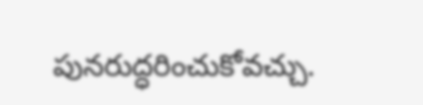పునరుద్ధరించుకోవచ్చు.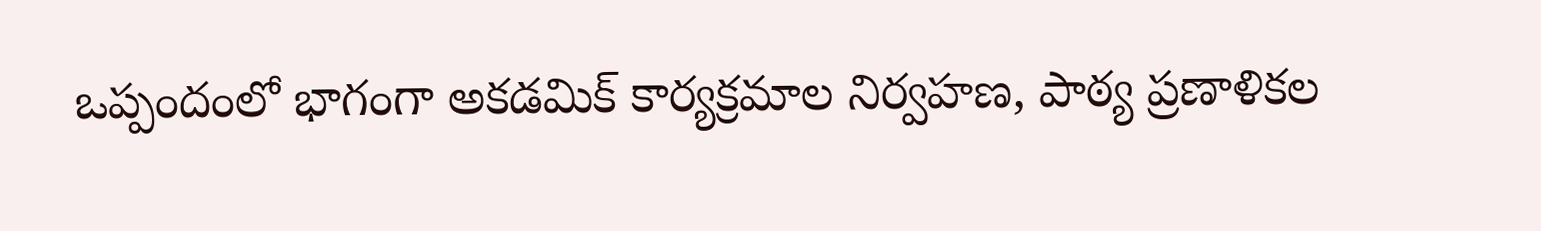ఒప్పందంలో భాగంగా అకడమిక్‌ కార్యక్రమాల నిర్వహణ, పాఠ్య ప్రణాళికల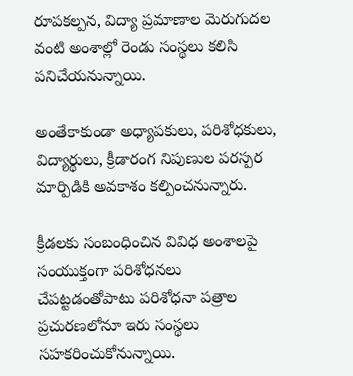రూపకల్పన, విద్యా ప్రమాణాల మెరుగుదల వంటి అంశాల్లో రెండు సంస్థలు కలిసి పనిచేయనున్నాయి.

అంతేకాకుండా అధ్యాపకులు, పరిశోధకులు, విద్యార్థులు, క్రీడారంగ నిపుణుల పరస్పర మార్పిడికి అవకాశం కల్పించనున్నారు.

క్రీడలకు సంబంధించిన వివిధ అంశాలపై సంయుక్తంగా పరిశోధనలు చేపట్టడంతోపాటు పరిశోధనా పత్రాల ప్రచురణలోనూ ఇరు సంస్థలు సహకరించుకోనున్నాయి.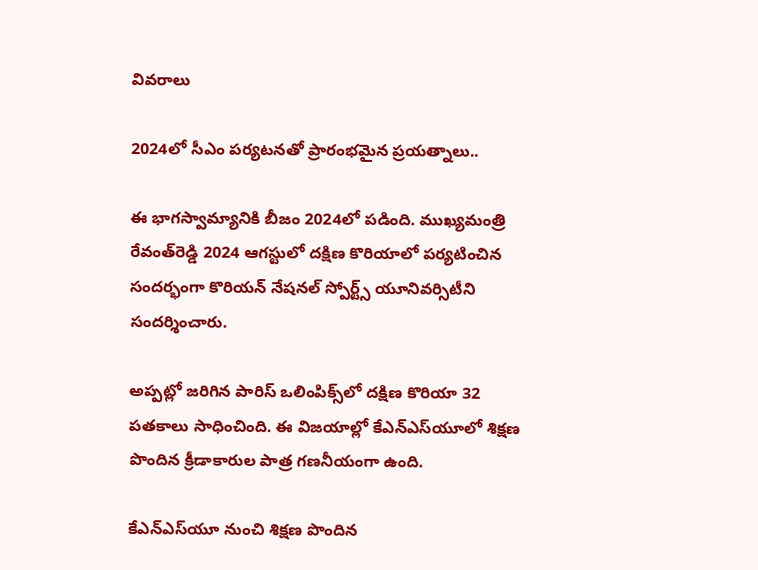వివరాలు

2024లో సీఎం పర్యటనతో ప్రారంభమైన ప్రయత్నాలు..

ఈ భాగస్వామ్యానికి బీజం 2024లో పడింది. ముఖ్యమంత్రి రేవంత్‌రెడ్డి 2024 ఆగస్టులో దక్షిణ కొరియాలో పర్యటించిన సందర్భంగా కొరియన్‌ నేషనల్‌ స్పోర్ట్స్‌ యూనివర్సిటీని సందర్శించారు.

అప్పట్లో జరిగిన పారిస్‌ ఒలింపిక్స్‌లో దక్షిణ కొరియా 32 పతకాలు సాధించింది. ఈ విజయాల్లో కేఎన్‌ఎస్‌యూలో శిక్షణ పొందిన క్రీడాకారుల పాత్ర గణనీయంగా ఉంది.

కేఎన్‌ఎస్‌యూ నుంచి శిక్షణ పొందిన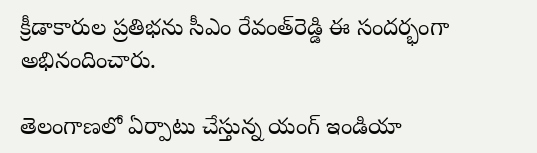క్రీడాకారుల ప్రతిభను సీఎం రేవంత్‌రెడ్డి ఈ సందర్భంగా అభినందించారు.

తెలంగాణలో ఏర్పాటు చేస్తున్న యంగ్‌ ఇండియా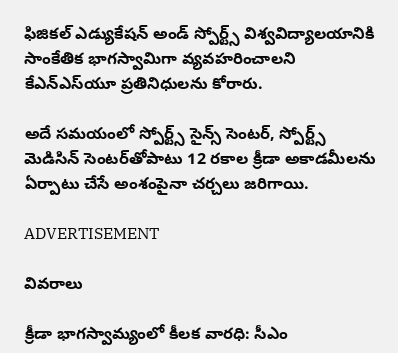ఫిజికల్‌ ఎడ్యుకేషన్‌ అండ్‌ స్పోర్ట్స్‌ విశ్వవిద్యాలయానికి సాంకేతిక భాగస్వామిగా వ్యవహరించాలని కేఎన్‌ఎస్‌యూ ప్రతినిధులను కోరారు.

అదే సమయంలో స్పోర్ట్స్‌ సైన్స్‌ సెంటర్, స్పోర్ట్స్‌ మెడిసిన్‌ సెంటర్‌తోపాటు 12 రకాల క్రీడా అకాడమీలను ఏర్పాటు చేసే అంశంపైనా చర్చలు జరిగాయి.

ADVERTISEMENT

వివరాలు

క్రీడా భాగస్వామ్యంలో కీలక వారధి: సీఎం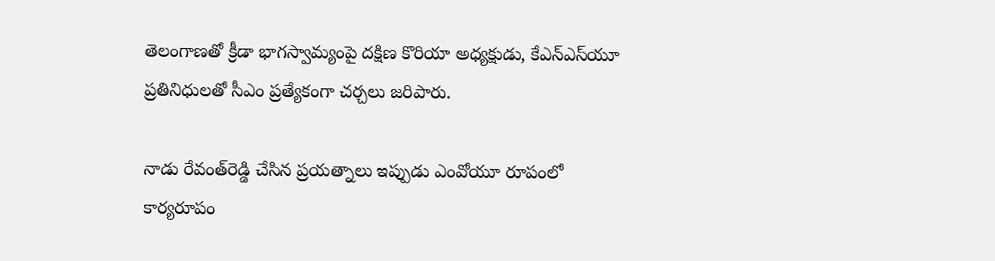తెలంగాణతో క్రీడా భాగస్వామ్యంపై దక్షిణ కొరియా అధ్యక్షుడు, కేఎన్‌ఎస్‌యూ ప్రతినిధులతో సీఎం ప్రత్యేకంగా చర్చలు జరిపారు.

నాడు రేవంత్‌రెడ్డి చేసిన ప్రయత్నాలు ఇప్పుడు ఎంవోయూ రూపంలో కార్యరూపం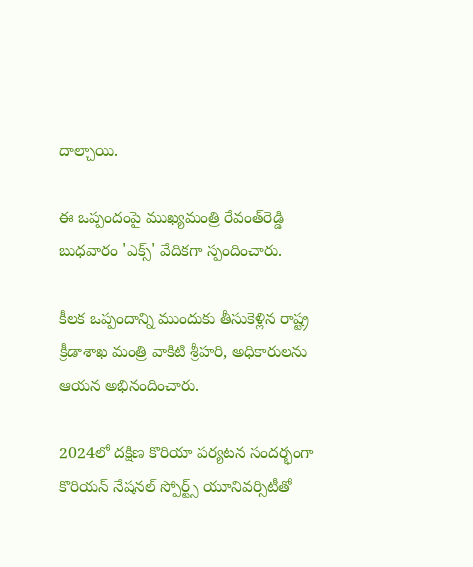దాల్చాయి.

ఈ ఒప్పందంపై ముఖ్యమంత్రి రేవంత్‌రెడ్డి బుధవారం 'ఎక్స్‌' వేదికగా స్పందించారు.

కీలక ఒప్పందాన్ని ముందుకు తీసుకెళ్లిన రాష్ట్ర క్రీడాశాఖ మంత్రి వాకిటి శ్రీహరి, అధికారులను ఆయన అభినందించారు.

2024లో దక్షిణ కొరియా పర్యటన సందర్భంగా కొరియన్‌ నేషనల్‌ స్పోర్ట్స్‌ యూనివర్సిటీతో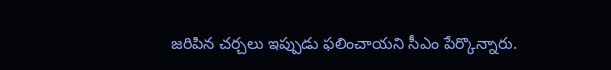జరిపిన చర్చలు ఇప్పుడు ఫలించాయని సీఎం పేర్కొన్నారు.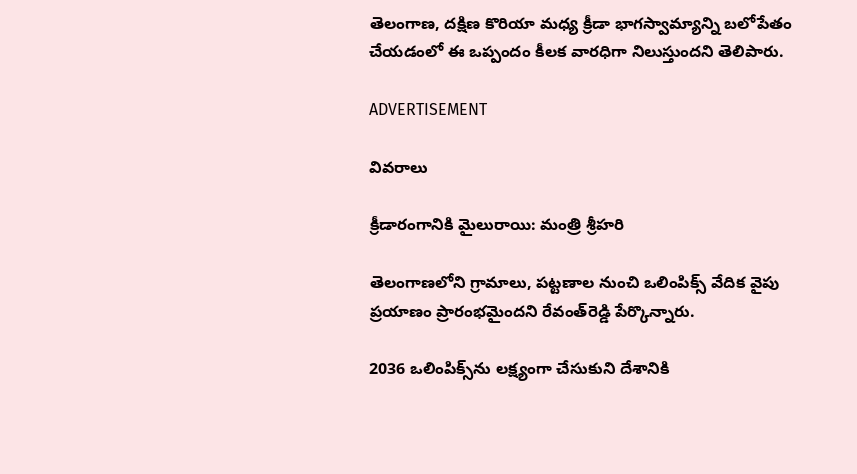తెలంగాణ, దక్షిణ కొరియా మధ్య క్రీడా భాగస్వామ్యాన్ని బలోపేతం చేయడంలో ఈ ఒప్పందం కీలక వారధిగా నిలుస్తుందని తెలిపారు.

ADVERTISEMENT

వివరాలు

క్రీడారంగానికి మైలురాయి: మంత్రి శ్రీహరి

తెలంగాణలోని గ్రామాలు, పట్టణాల నుంచి ఒలింపిక్స్‌ వేదిక వైపు ప్రయాణం ప్రారంభమైందని రేవంత్‌రెడ్డి పేర్కొన్నారు.

2036 ఒలింపిక్స్‌ను లక్ష్యంగా చేసుకుని దేశానికి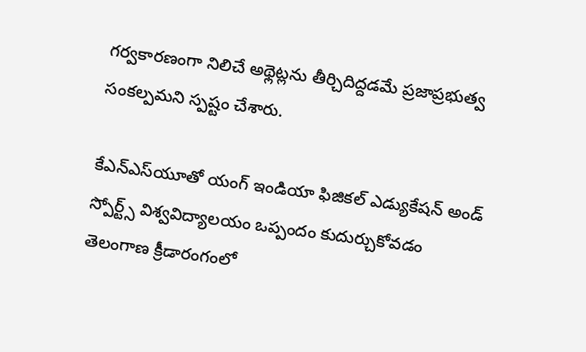గర్వకారణంగా నిలిచే అథ్లెట్లను తీర్చిదిద్దడమే ప్రజాప్రభుత్వ సంకల్పమని స్పష్టం చేశారు.

కేఎన్‌ఎస్‌యూతో యంగ్‌ ఇండియా ఫిజికల్‌ ఎడ్యుకేషన్‌ అండ్‌ స్పోర్ట్స్‌ విశ్వవిద్యాలయం ఒప్పందం కుదుర్చుకోవడం తెలంగాణ క్రీడారంగంలో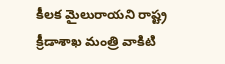కీలక మైలురాయని రాష్ట్ర క్రీడాశాఖ మంత్రి వాకిటి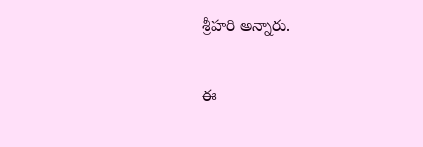శ్రీహరి అన్నారు.

ఈ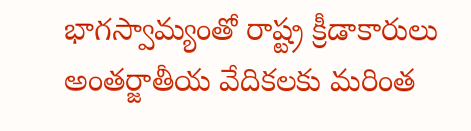భాగస్వామ్యంతో రాష్ట్ర క్రీడాకారులు అంతర్జాతీయ వేదికలకు మరింత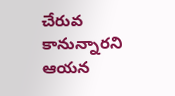చేరువ కానున్నారని ఆయన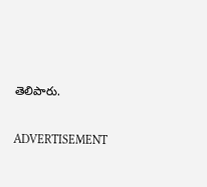తెలిపారు.

ADVERTISEMENT